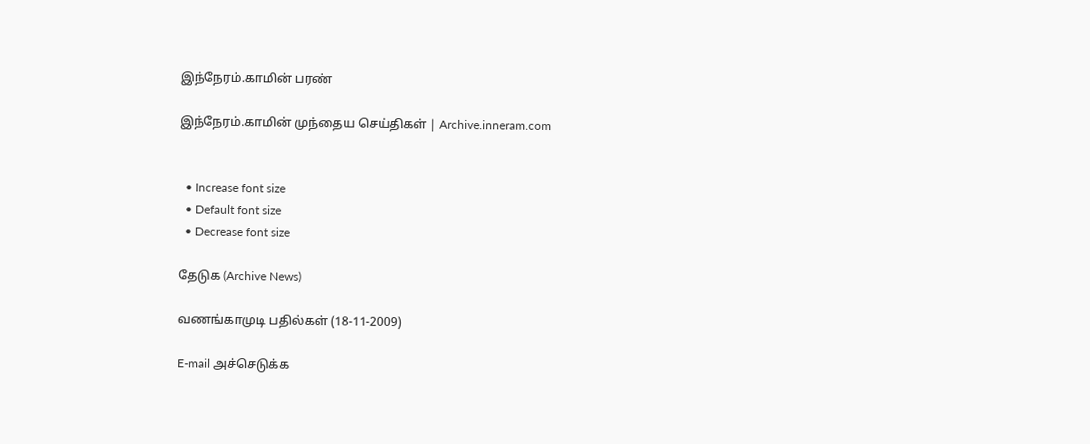இந்நேரம்.காமின் பரண்

இந்நேரம்.காமின் முந்தைய செய்திகள் | Archive.inneram.com


  • Increase font size
  • Default font size
  • Decrease font size

தேடுக (Archive News)

வணங்காமுடி பதில்கள் (18-11-2009)

E-mail அச்செடுக்க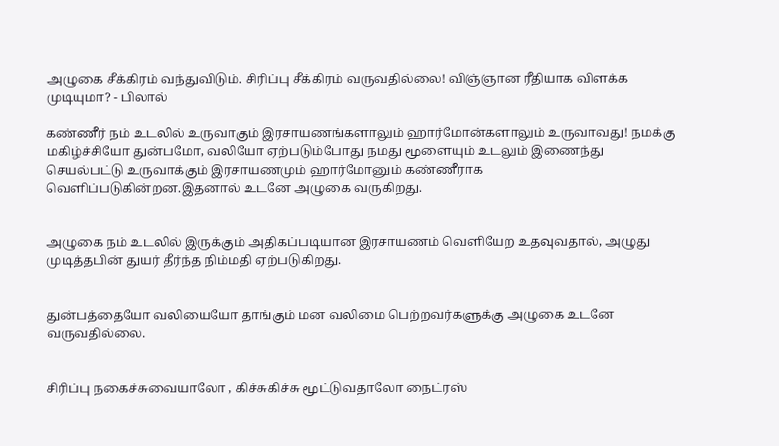அழுகை சீக்கிரம் வந்துவிடும். சிரிப்பு சீக்கிரம் வருவதில்லை! விஞ்ஞான ரீதியாக விளக்க முடியுமா? - பிலால்

கண்ணீர் நம் உடலில் உருவாகும் இரசாயணங்களாலும் ஹார்மோன்களாலும் உருவாவது! நமக்கு மகிழ்ச்சியோ துன்பமோ, வலியோ ஏற்படும்போது நமது மூளையும் உடலும் இணைந்து செயல்பட்டு உருவாக்கும் இரசாயணமும் ஹார்மோனும் கண்ணீராக வெளிப்படுகின்றன.இதனால் உடனே அழுகை வருகிறது.


அழுகை நம் உடலில் இருக்கும் அதிகப்படியான இரசாயணம் வெளியேற உதவுவதால், அழுது முடித்தபின் துயர் தீர்ந்த நிம்மதி ஏற்படுகிறது.


துன்பத்தையோ வலியையோ தாங்கும் மன வலிமை பெற்றவர்களுக்கு அழுகை உடனே வருவதில்லை.


சிரிப்பு நகைச்சுவையாலோ , கிச்சுகிச்சு மூட்டுவதாலோ நைட்ரஸ்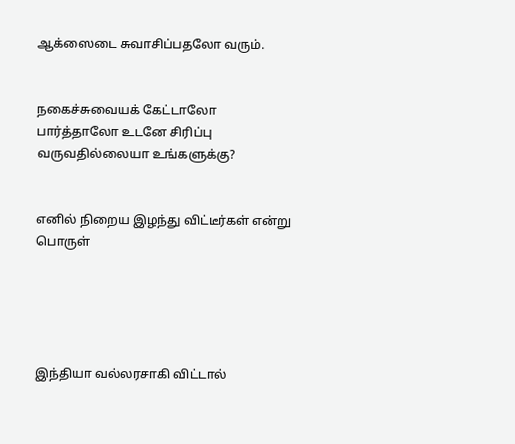ஆக்ஸைடை சுவாசிப்பதலோ வரும்.


நகைச்சுவையக் கேட்டாலோ பார்த்தாலோ உடனே சிரிப்பு வருவதில்லையா உங்களுக்கு?


எனில் நிறைய இழந்து விட்டீர்கள் என்று பொருள்





இந்தியா வல்லரசாகி விட்டால்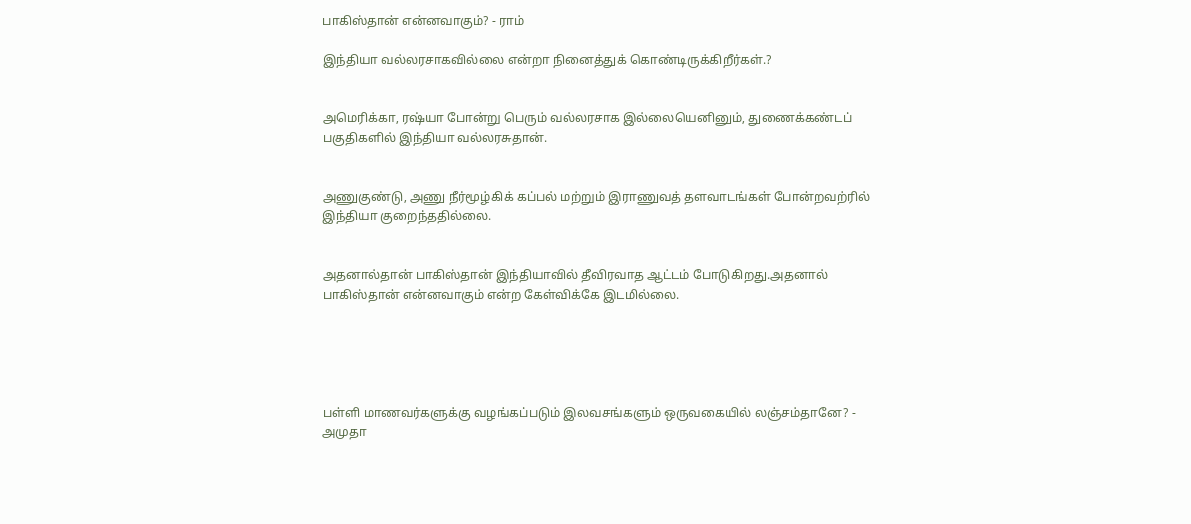பாகிஸ்தான் என்னவாகும்? - ராம்

இந்தியா வல்லரசாகவில்லை என்றா நினைத்துக் கொண்டிருக்கிறீர்கள்.?


அமெரிக்கா, ரஷ்யா போன்று பெரும் வல்லரசாக இல்லையெனினும், துணைக்கண்டப் பகுதிகளில் இந்தியா வல்லரசுதான்.


அணுகுண்டு, அணு நீர்மூழ்கிக் கப்பல் மற்றும் இராணுவத் தளவாடங்கள் போன்றவற்ரில் இந்தியா குறைந்ததில்லை.


அதனால்தான் பாகிஸ்தான் இந்தியாவில் தீவிரவாத ஆட்டம் போடுகிறது.அதனால் பாகிஸ்தான் என்னவாகும் என்ற கேள்விக்கே இடமில்லை.





பள்ளி மாணவர்களுக்கு வழங்கப்படும் இலவசங்களும் ஒருவகையில் லஞ்சம்தானே? - அமுதா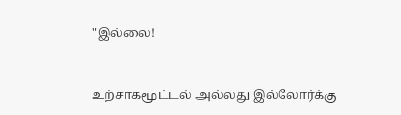"இல்லை!


உற்சாகமூட்டல் அல்லது இல்லோர்க்கு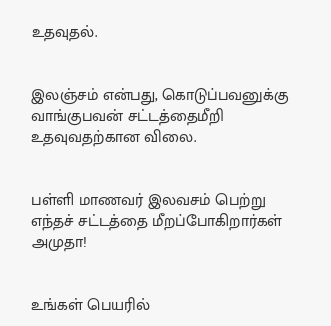உதவுதல்.


இலஞ்சம் என்பது, கொடுப்பவனுக்கு வாங்குபவன் சட்டத்தைமீறி உதவுவதற்கான விலை.


பள்ளி மாணவர் இலவசம் பெற்று எந்தச் சட்டத்தை மீறப்போகிறார்கள் அமுதா!


உங்கள் பெயரில்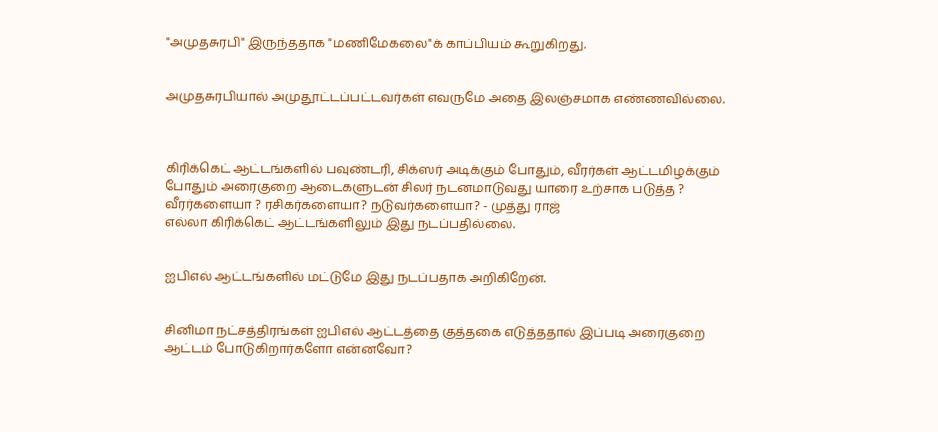"அமுதசுரபி" இருந்ததாக "மணிமேகலை"க் காப்பியம் கூறுகிறது.


அமுதசுரபியால் அமுதூட்டப்பட்டவர்கள் எவருமே அதை இலஞ்சமாக எண்ணவில்லை.



கிரிக்கெட் ஆட்டங்களில் பவுண்டரி, சிக்ஸர் அடிக்கும் போதும், வீரர்கள் ஆட்டமிழக்கும் போதும் அரைகுறை ஆடைகளுடன் சிலர் நடனமாடுவது யாரை உற்சாக படுத்த ? வீரர்களையா ? ரசிகர்களையா? நடுவர்களையா? - முத்து ராஜ்
எல்லா கிரிக்கெட் ஆட்டங்களிலும் இது நடப்பதில்லை.


ஐபிஎல் ஆட்டங்களில் மட்டுமே இது நடப்பதாக அறிகிறேன்.


சினிமா நட்சத்திரங்கள் ஐபிஎல் ஆட்டத்தை குத்தகை எடுத்ததால் இப்படி அரைகுறை ஆட்டம் போடுகிறார்களோ என்னவோ?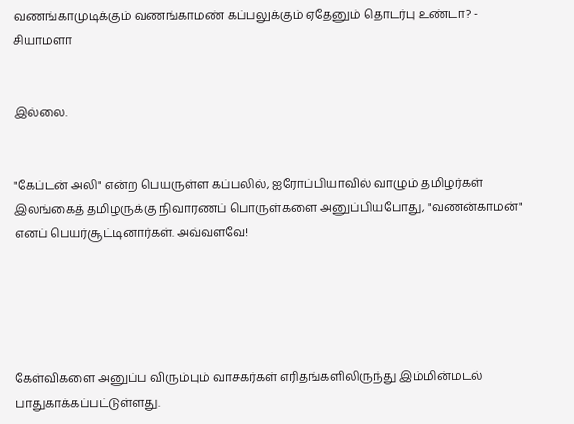வணங்காமுடிக்கும் வணங்காமண் கப்பலுக்கும் ஏதேனும் தொடர்பு உண்டா? - சியாமளா


இல்லை.


"கேப்டன் அலி" என்ற பெயருள்ள கப்பலில், ஐரோப்பியாவில் வாழும் தமிழர்கள் இலங்கைத் தமிழருக்கு நிவாரணப் பொருள்களை அனுப்பியபோது, "வணன்காமன்" எனப் பெயர்சூட்டினார்கள். அவ்வளவே!





கேள்விகளை அனுப்ப விரும்பும் வாசகர்கள் எரிதங்களிலிருந்து இம்மின்மடல் பாதுகாக்கப்பட்டுள்ளது.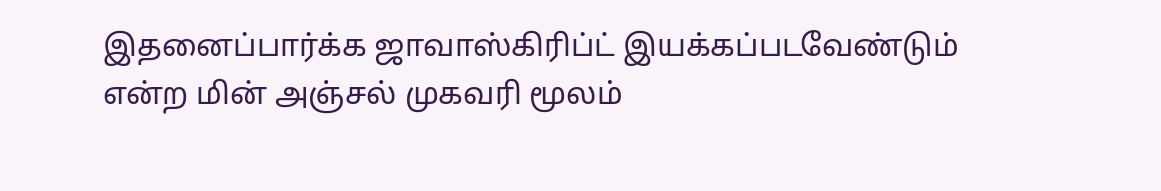இதனைப்பார்க்க ஜாவாஸ்கிரிப்ட் இயக்கப்படவேண்டும் என்ற மின் அஞ்சல் முகவரி மூலம்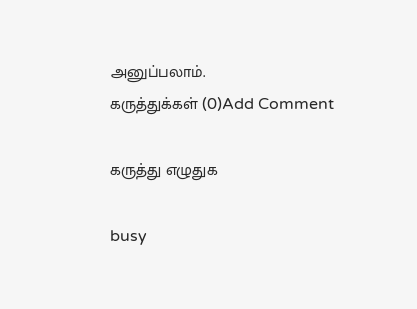அனுப்பலாம்.
கருத்துக்கள் (0)Add Comment

கருத்து எழுதுக

busy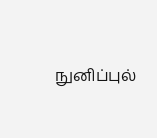நுனிப்புல்